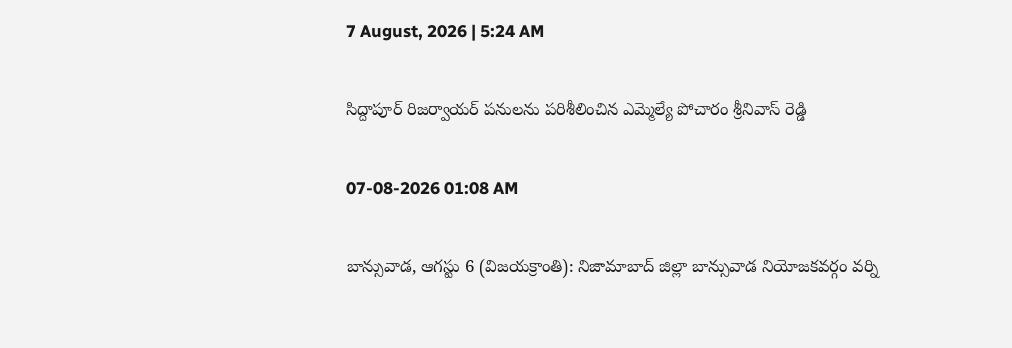7 August, 2026 | 5:24 AM

సిద్దాపూర్ రిజర్వాయర్ పనులను పరిశీలించిన ఎమ్మెల్యే పోచారం శ్రీనివాస్ రెడ్డి

07-08-2026 01:08 AM

బాన్సువాడ, ఆగస్టు 6 (విజయక్రాంతి): నిజామాబాద్ జిల్లా బాన్సువాడ నియోజకవర్గం వర్ని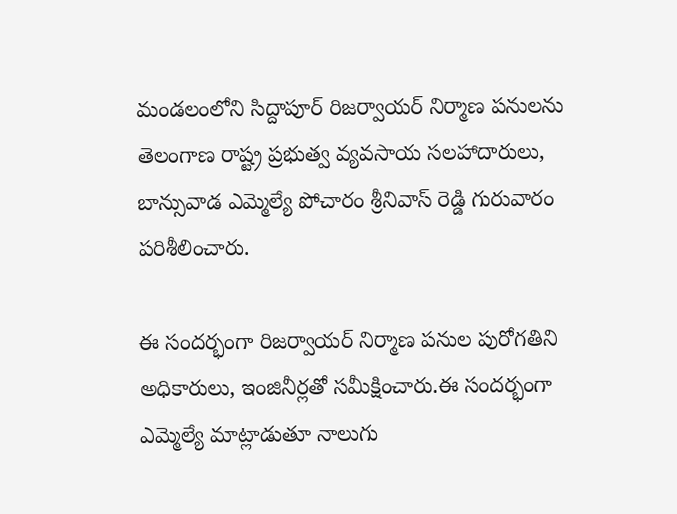మండలంలోని సిద్దాపూర్ రిజర్వాయర్ నిర్మాణ పనులను తెలంగాణ రాష్ట్ర ప్రభుత్వ వ్యవసాయ సలహాదారులు, బాన్సువాడ ఎమ్మెల్యే పోచారం శ్రీనివాస్ రెడ్డి గురువారం పరిశీలించారు.

ఈ సందర్భంగా రిజర్వాయర్ నిర్మాణ పనుల పురోగతిని అధికారులు, ఇంజినీర్లతో సమీక్షించారు.ఈ సందర్భంగా ఎమ్మెల్యే మాట్లాడుతూ నాలుగు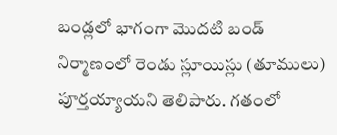బండ్లలో భాగంగా మొదటి బండ్ నిర్మాణంలో రెండు స్లూయిస్లు (తూములు) పూర్తయ్యాయని తెలిపారు. గతంలో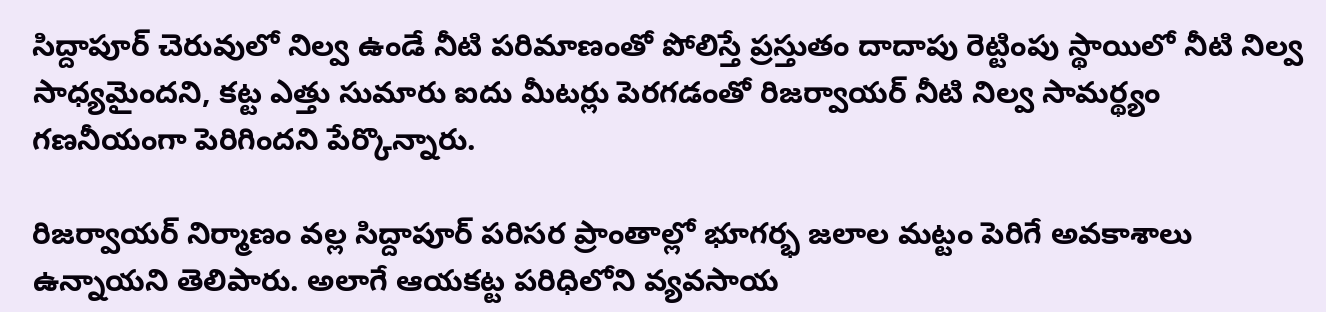సిద్దాపూర్ చెరువులో నిల్వ ఉండే నీటి పరిమాణంతో పోలిస్తే ప్రస్తుతం దాదాపు రెట్టింపు స్థాయిలో నీటి నిల్వ సాధ్యమైందని, కట్ట ఎత్తు సుమారు ఐదు మీటర్లు పెరగడంతో రిజర్వాయర్ నీటి నిల్వ సామర్థ్యం గణనీయంగా పెరిగిందని పేర్కొన్నారు.

రిజర్వాయర్ నిర్మాణం వల్ల సిద్దాపూర్ పరిసర ప్రాంతాల్లో భూగర్భ జలాల మట్టం పెరిగే అవకాశాలు ఉన్నాయని తెలిపారు. అలాగే ఆయకట్ట పరిధిలోని వ్యవసాయ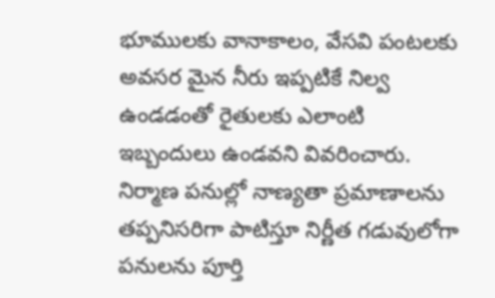భూములకు వానాకాలం, వేసవి పంటలకు అవసర మైన నీరు ఇప్పటికే నిల్వ ఉండడంతో రైతులకు ఎలాంటి ఇబ్బందులు ఉండవని వివరించారు. నిర్మాణ పనుల్లో నాణ్యతా ప్రమాణాలను తప్పనిసరిగా పాటిస్తూ నిర్ణీత గడువులోగా పనులను పూర్తి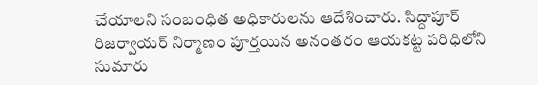చేయాలని సంబంధిత అధికారులను ఆదేశించారు. సిద్దాపూర్ రిజర్వాయర్ నిర్మాణం పూర్తయిన అనంతరం ఆయకట్ట పరిధిలోని సుమారు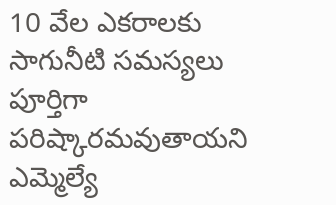10 వేల ఎకరాలకు సాగునీటి సమస్యలు పూర్తిగా పరిష్కారమవుతాయని ఎమ్మెల్యే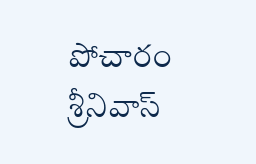పోచారం శ్రీనివాస్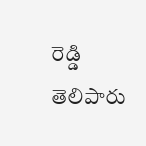రెడ్డి తెలిపారు